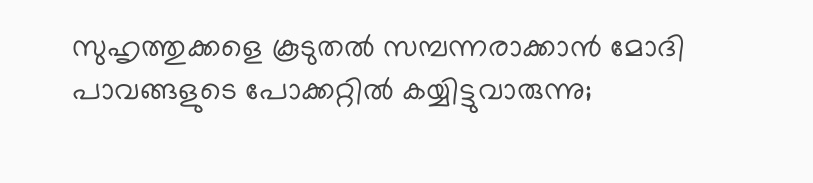സുഹൃത്തുക്കളെ കൂടുതൽ സമ്പന്നരാക്കാൻ മോദി പാവങ്ങളുടെ പോക്കറ്റിൽ കയ്യിട്ടുവാരുന്നു;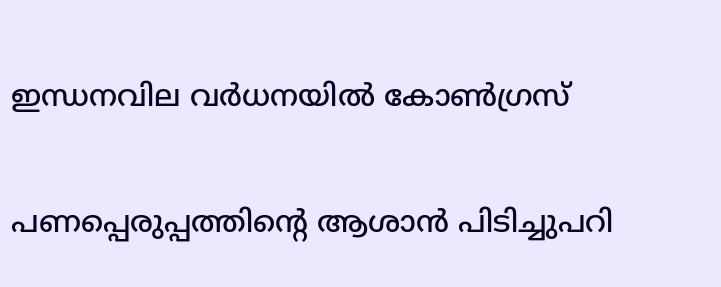ഇന്ധനവില വർധനയിൽ കോൺഗ്രസ്

പണപ്പെരുപ്പത്തിന്റെ ആശാൻ പിടിച്ചുപറി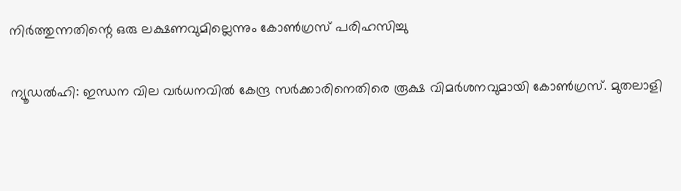നിര്‍ത്തുന്നതിന്റെ ഒരു ലക്ഷണവുമില്ലെന്നും കോൺഗ്രസ് പരിഹസിച്ചു

ന്യൂഡല്‍ഹി: ഇന്ധന വില വര്‍ധനവില്‍ കേന്ദ്ര സര്‍ക്കാരിനെതിരെ രൂക്ഷ വിമര്‍ശനവുമായി കോണ്‍ഗ്രസ്. മുതലാളി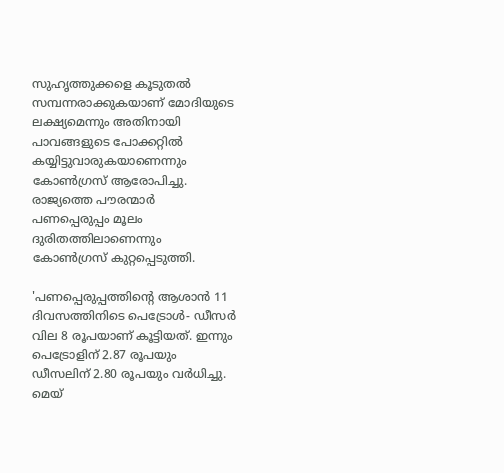സുഹൃത്തുക്കളെ കൂടുതല്‍ സമ്പന്നരാക്കുകയാണ് മോദിയുടെ ലക്ഷ്യമെന്നും അതിനായി പാവങ്ങളുടെ പോക്കറ്റില്‍ കയ്യിട്ടുവാരുകയാണെന്നും കോണ്‍ഗ്രസ് ആരോപിച്ചു. രാജ്യത്തെ പൗരന്മാര്‍ പണപ്പെരുപ്പം മൂലം ദുരിതത്തിലാണെന്നും കോണ്‍ഗ്രസ് കുറ്റപ്പെടുത്തി.

'പണപ്പെരുപ്പത്തിൻ്റെ ആശാൻ 11 ദിവസത്തിനിടെ പെട്രോള്‍- ഡീസര്‍ വില 8 രൂപയാണ് കൂട്ടിയത്. ഇന്നും പെട്രോളിന് 2.87 രൂപയും ഡീസലിന് 2.80 രൂപയും വര്‍ധിച്ചു. മെയ്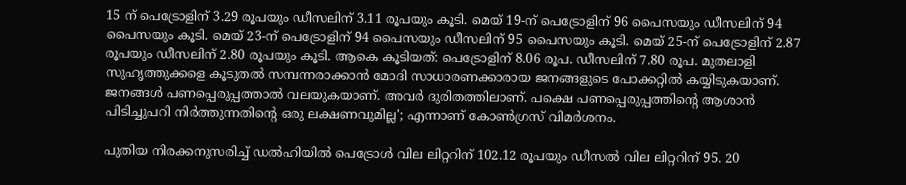15 ന് പെട്രോളിന് 3.29 രൂപയും ഡീസലിന് 3.11 രൂപയും കൂടി. മെയ് 19-ന് പെട്രോളിന് 96 പൈസയും ഡീസലിന് 94 പൈസയും കൂടി. മെയ് 23-ന് പെട്രോളിന് 94 പൈസയും ഡീസലിന് 95 പൈസയും കൂടി. മെയ് 25-ന് പെട്രോളിന് 2.87 രൂപയും ഡീസലിന് 2.80 രൂപയും കൂടി. ആകെ കൂടിയത്: പെട്രോളിന് 8.06 രൂപ. ഡീസലിന് 7.80 രൂപ. മുതലാളി സുഹൃത്തുക്കളെ കൂടുതല്‍ സമ്പന്നരാക്കാന്‍ മോദി സാധാരണക്കാരായ ജനങ്ങളുടെ പോക്കറ്റില്‍ കയ്യിടുകയാണ്. ജനങ്ങള്‍ പണപ്പെരുപ്പത്താല്‍ വലയുകയാണ്. അവര്‍ ദുരിതത്തിലാണ്. പക്ഷെ പണപ്പെരുപ്പത്തിന്റെ ആശാൻ പിടിച്ചുപറി നിര്‍ത്തുന്നതിന്റെ ഒരു ലക്ഷണവുമില്ല'; എന്നാണ് കോണ്‍ഗ്രസ് വിമര്‍ശനം.

പുതിയ നിരക്കനുസരിച്ച് ഡൽഹിയിൽ പെട്രോൾ വില ലിറ്ററിന് 102.12 രൂപയും ഡീസൽ വില ലിറ്ററിന് 95. 20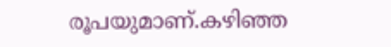രൂപയുമാണ്.കഴിഞ്ഞ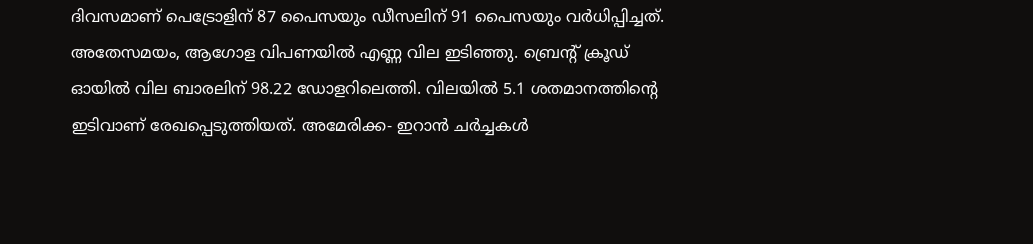ദിവസമാണ് പെട്രോളിന് 87 പൈസയും ഡീസലിന് 91 പൈസയും വര്‍ധിപ്പിച്ചത്. അതേസമയം, ആഗോള വിപണയില്‍ എണ്ണ വില ഇടിഞ്ഞു. ബ്രെന്റ് ക്രൂഡ് ഓയിൽ വില ബാരലിന് 98.22 ഡോളറിലെത്തി. വിലയിൽ 5.1 ശതമാനത്തിൻ്റെ ഇടിവാണ് രേഖപ്പെടുത്തിയത്. അമേരിക്ക- ഇറാന്‍ ചർച്ചകള്‍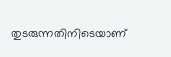തുടരുന്നതിനിടെയാണ്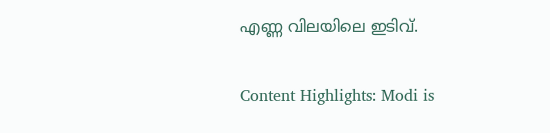എണ്ണ വിലയിലെ ഇടിവ്.

Content Highlights: Modi is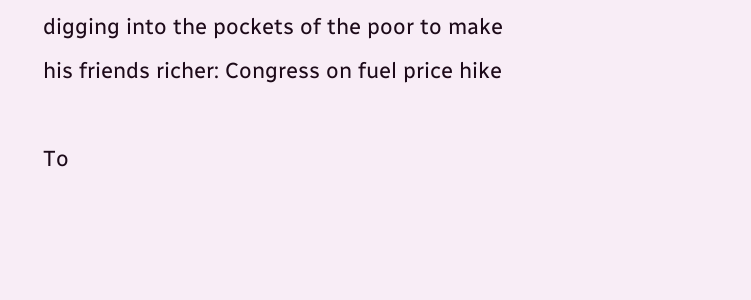digging into the pockets of the poor to make his friends richer: Congress on fuel price hike

To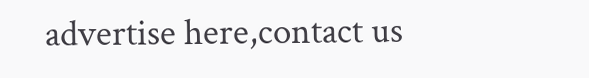advertise here,contact us